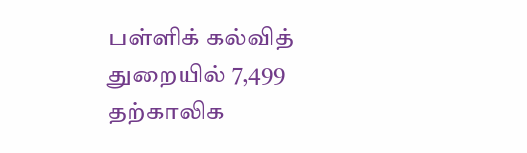பள்ளிக் கல்வித் துறையில் 7,499 தற்காலிக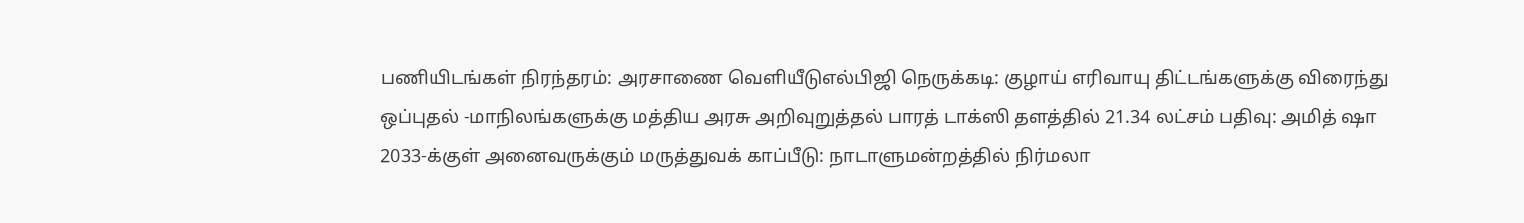பணியிடங்கள் நிரந்தரம்: அரசாணை வெளியீடுஎல்பிஜி நெருக்கடி: குழாய் எரிவாயு திட்டங்களுக்கு விரைந்து ஒப்புதல் -மாநிலங்களுக்கு மத்திய அரசு அறிவுறுத்தல் பாரத் டாக்ஸி தளத்தில் 21.34 லட்சம் பதிவு: அமித் ஷா 2033-க்குள் அனைவருக்கும் மருத்துவக் காப்பீடு: நாடாளுமன்றத்தில் நிர்மலா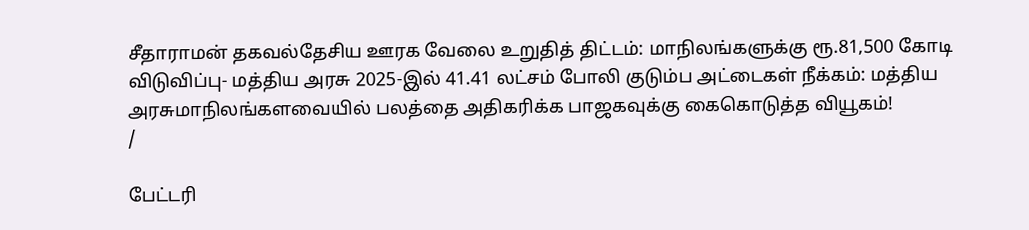சீதாராமன் தகவல்தேசிய ஊரக வேலை உறுதித் திட்டம்: மாநிலங்களுக்கு ரூ.81,500 கோடி விடுவிப்பு- மத்திய அரசு 2025-இல் 41.41 லட்சம் போலி குடும்ப அட்டைகள் நீக்கம்: மத்திய அரசுமாநிலங்களவையில் பலத்தை அதிகரிக்க பாஜகவுக்கு கைகொடுத்த வியூகம்!
/

பேட்டரி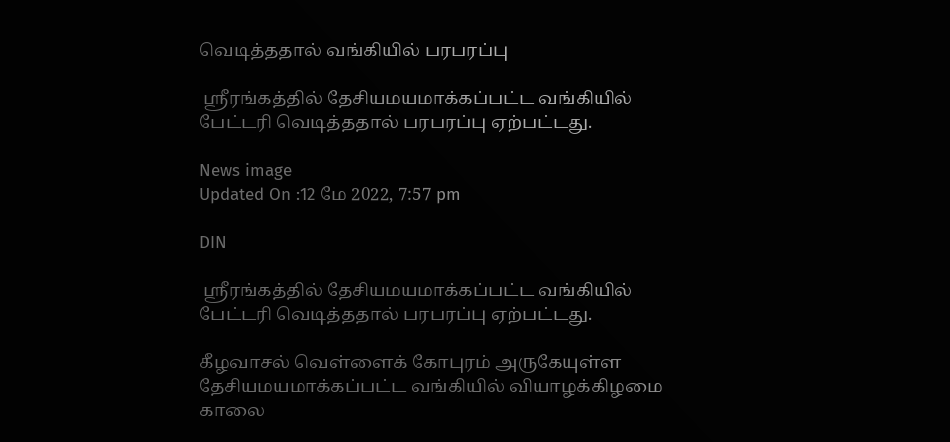வெடித்ததால் வங்கியில் பரபரப்பு

 ஸ்ரீரங்கத்தில் தேசியமயமாக்கப்பட்ட வங்கியில் பேட்டரி வெடித்ததால் பரபரப்பு ஏற்பட்டது.

News image
Updated On :12 மே 2022, 7:57 pm

DIN

 ஸ்ரீரங்கத்தில் தேசியமயமாக்கப்பட்ட வங்கியில் பேட்டரி வெடித்ததால் பரபரப்பு ஏற்பட்டது.

கீழவாசல் வெள்ளைக் கோபுரம் அருகேயுள்ள தேசியமயமாக்கப்பட்ட வங்கியில் வியாழக்கிழமை காலை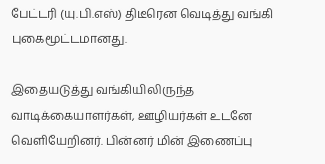பேட்டரி (யு.பி.எஸ்) திடீரென வெடித்து வங்கி புகைமூட்டமானது.

இதையடுத்து வங்கியிலிருந்த வாடிக்கையாளர்கள், ஊழியர்கள் உடனே வெளியேறினர். பின்னர் மின் இணைப்பு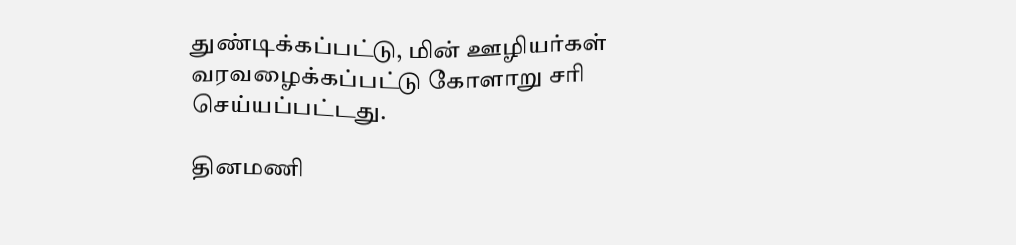துண்டிக்கப்பட்டு, மின் ஊழியர்கள் வரவழைக்கப்பட்டு கோளாறு சரி செய்யப்பட்டது.

தினமணி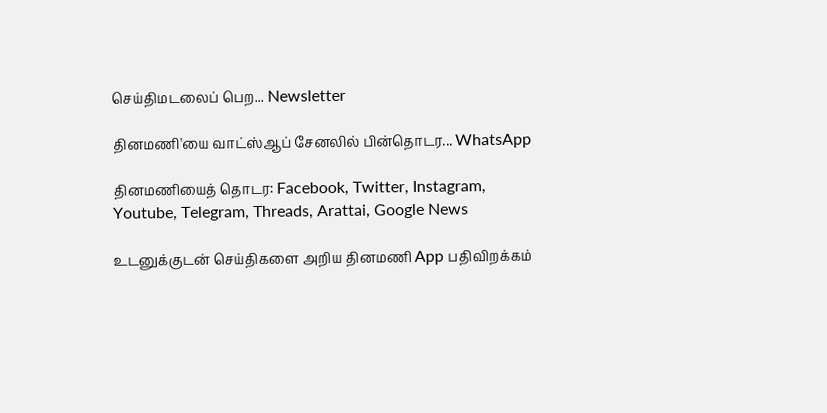செய்திமடலைப் பெற... Newsletter

தினமணி'யை வாட்ஸ்ஆப் சேனலில் பின்தொடர... WhatsApp

தினமணியைத் தொடர: Facebook, Twitter, Instagram, Youtube, Telegram, Threads, Arattai, Google News

உடனுக்குடன் செய்திகளை அறிய தினமணி App பதிவிறக்கம்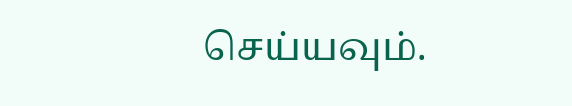செய்யவும்.